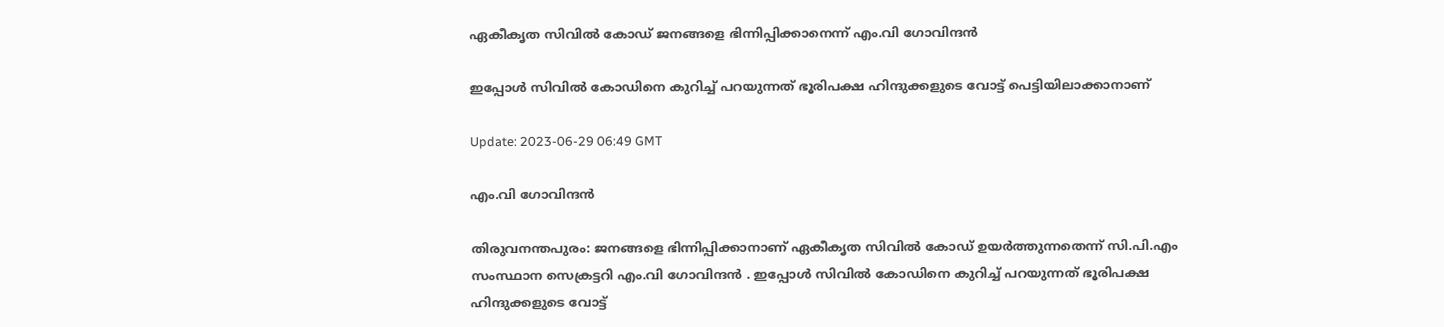ഏകീകൃത സിവില്‍ കോഡ് ജനങ്ങളെ ഭിന്നിപ്പിക്കാനെന്ന് എം.വി ഗോവിന്ദന്‍

ഇപ്പോൾ സിവിൽ കോഡിനെ കുറിച്ച് പറയുന്നത് ഭൂരിപക്ഷ ഹിന്ദുക്കളുടെ വോട്ട് പെട്ടിയിലാക്കാനാണ്

Update: 2023-06-29 06:49 GMT

എം.വി ഗോവിന്ദന്‍

തിരുവനന്തപുരം: ജനങ്ങളെ ഭിന്നിപ്പിക്കാനാണ് ഏകീകൃത സിവിൽ കോഡ് ഉയർത്തുന്നതെന്ന് സി.പി.എം സംസ്ഥാന സെക്രട്ടറി എം.വി ഗോവിന്ദൻ . ഇപ്പോൾ സിവിൽ കോഡിനെ കുറിച്ച് പറയുന്നത് ഭൂരിപക്ഷ ഹിന്ദുക്കളുടെ വോട്ട്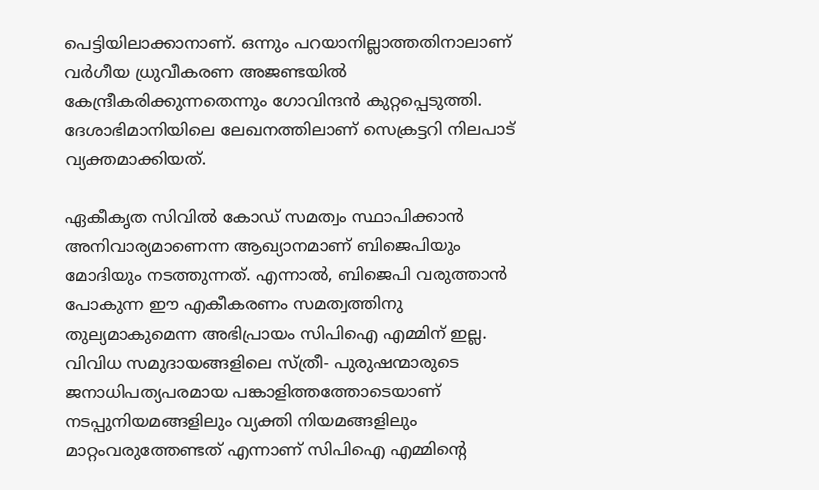പെട്ടിയിലാക്കാനാണ്. ഒന്നും പറയാനില്ലാത്തതിനാലാണ് വർഗീയ ധ്രുവീകരണ അജണ്ടയിൽ കേന്ദ്രീകരിക്കുന്നതെന്നും ഗോവിന്ദൻ കുറ്റപ്പെടുത്തി. ദേശാഭിമാനിയിലെ ലേഖനത്തിലാണ് സെക്രട്ടറി നിലപാട് വ്യക്തമാക്കിയത്.

ഏകീകൃത സിവിൽ കോഡ്‌ സമത്വം സ്ഥാപിക്കാൻ അനിവാര്യമാണെന്ന ആഖ്യാനമാണ്‌ ബിജെപിയും മോദിയും നടത്തുന്നത്‌. എന്നാൽ, ബിജെപി വരുത്താൻ പോകുന്ന ഈ എകീകരണം സമത്വത്തിനു തുല്യമാകുമെന്ന അഭിപ്രായം സിപിഐ എമ്മിന്‌ ഇല്ല. വിവിധ സമുദായങ്ങളിലെ സ്‌ത്രീ‐ പുരുഷന്മാരുടെ ജനാധിപത്യപരമായ പങ്കാളിത്തത്തോടെയാണ്‌ നടപ്പുനിയമങ്ങളിലും വ്യക്തി നിയമങ്ങളിലും മാറ്റംവരുത്തേണ്ടത്‌ എന്നാണ്‌ സിപിഐ എമ്മിന്റെ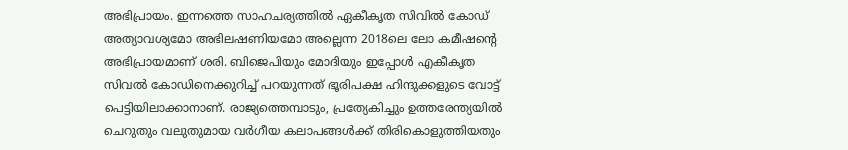അഭിപ്രായം. ഇന്നത്തെ സാഹചര്യത്തിൽ ഏകീകൃത സിവിൽ കോഡ്‌ അത്യാവശ്യമോ അഭിലഷണിയമോ അല്ലെന്ന 2018ലെ ലോ കമീഷന്റെ അഭിപ്രായമാണ്‌ ശരി. ബിജെപിയും മോദിയും ഇപ്പോൾ എകീകൃത സിവൽ കോഡിനെക്കുറിച്ച്‌ പറയുന്നത്‌ ഭൂരിപക്ഷ ഹിന്ദുക്കളുടെ വോട്ട്‌ പെട്ടിയിലാക്കാനാണ്‌. രാജ്യത്തെമ്പാടും, പ്രത്യേകിച്ചും ഉത്തരേന്ത്യയിൽ ചെറുതും വലുതുമായ വർഗീയ കലാപങ്ങൾക്ക്‌ തിരികൊളുത്തിയതും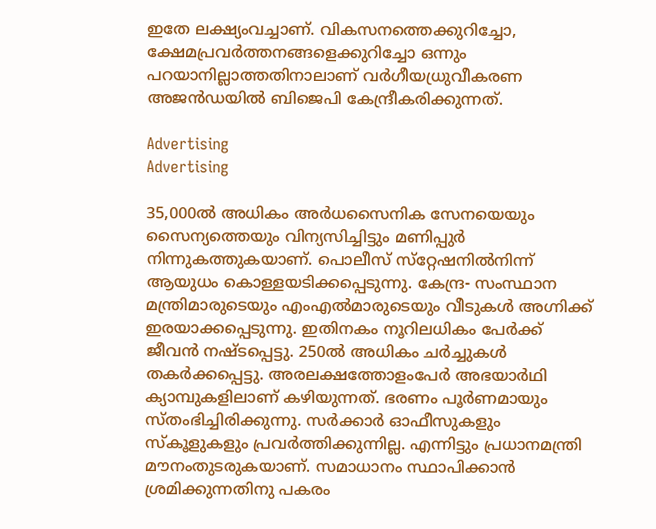ഇതേ ലക്ഷ്യംവച്ചാണ്‌. വികസനത്തെക്കുറിച്ചോ, ക്ഷേമപ്രവർത്തനങ്ങളെക്കുറിച്ചോ ഒന്നും പറയാനില്ലാത്തതിനാലാണ്‌ വർഗീയധ്രുവീകരണ അജൻഡയിൽ ബിജെപി കേന്ദ്രീകരിക്കുന്നത്‌.

Advertising
Advertising

35,000ൽ അധികം അർധസൈനിക സേനയെയും സൈന്യത്തെയും വിന്യസിച്ചിട്ടും മണിപ്പുർ നിന്നുകത്തുകയാണ്‌. പൊലീസ്‌ സ്‌റ്റേഷനിൽനിന്ന് ആയുധം കൊള്ളയടിക്കപ്പെടുന്നു. കേന്ദ്ര‐ സംസ്ഥാന മന്ത്രിമാരുടെയും എംഎൽമാരുടെയും വീടുകൾ അഗ്നി‌ക്ക്‌ ഇരയാക്കപ്പെടുന്നു. ഇതിനകം നൂറിലധികം പേർക്ക്‌ ജീവൻ നഷ്ടപ്പെട്ടു. 250ൽ അധികം ചർച്ചുകൾ തകർക്കപ്പെട്ടു. അരലക്ഷത്തോളംപേർ അഭയാർഥി ക്യാമ്പുകളിലാണ്‌ കഴിയുന്നത്‌. ഭരണം പൂർണമായും സ്‌തംഭിച്ചിരിക്കുന്നു. സർക്കാർ ഓഫീസുകളും സ്‌കൂളുകളും പ്രവർത്തിക്കുന്നില്ല. എന്നിട്ടും പ്രധാനമന്ത്രി മൗനംതുടരുകയാണ്‌. സമാധാനം സ്ഥാപിക്കാൻ ശ്രമിക്കുന്നതിനു പകരം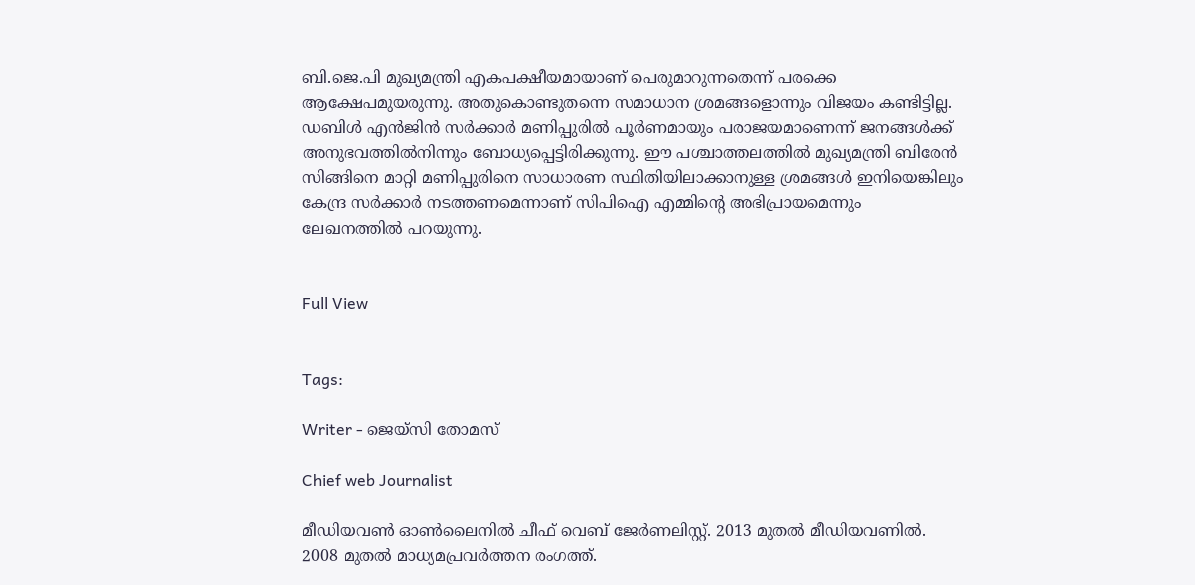ബി.ജെ.പി മുഖ്യമന്ത്രി എകപക്ഷീയമായാണ്‌ പെരുമാറുന്നതെന്ന്‌ പരക്കെ ആക്ഷേപമുയരുന്നു. അതുകൊണ്ടുതന്നെ സമാധാന ശ്രമങ്ങളൊന്നും വിജയം കണ്ടിട്ടില്ല. ഡബിൾ എൻജിൻ സർക്കാർ മണിപ്പുരിൽ പൂർണമായും പരാജയമാണെന്ന്‌ ജനങ്ങൾക്ക്‌ അനുഭവത്തിൽനിന്നും ബോധ്യപ്പെട്ടിരിക്കുന്നു. ഈ പശ്ചാത്തലത്തിൽ മുഖ്യമന്ത്രി ബിരേൻ സിങ്ങിനെ മാറ്റി മണിപ്പുരിനെ സാധാരണ സ്ഥിതിയിലാക്കാനുള്ള ശ്രമങ്ങൾ ഇനിയെങ്കിലും കേന്ദ്ര സർക്കാർ നടത്തണമെന്നാണ്‌ സിപിഐ എമ്മിന്‍റെ അഭിപ്രായമെന്നും ലേഖനത്തില്‍ പറയുന്നു.


Full View


Tags:

Writer - ജെയ്സി തോമസ്

Chief web Journalist

മീഡിയവൺ ഓൺലൈനിൽ ചീഫ് വെബ് ജേർണലിസ്റ്റ്. 2013 മുതൽ മീഡിയവണിൽ. 2008 മുതൽ മാധ്യമപ്രവർത്തന രംഗത്ത്.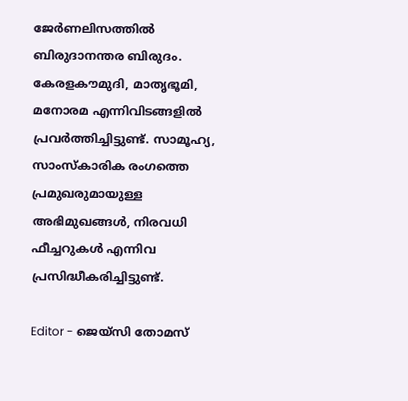ജേർണലിസത്തിൽ ബിരുദാനന്തര ബിരുദം. കേരളകൗമുദി, മാതൃഭൂമി, മനോരമ എന്നിവിടങ്ങളിൽ പ്രവർത്തിച്ചിട്ടുണ്ട്. സാമൂഹ്യ, സാംസ്‌കാരിക രംഗത്തെ പ്രമുഖരുമായുള്ള അഭിമുഖങ്ങൾ, നിരവധി ഫീച്ചറുകൾ എന്നിവ പ്രസിദ്ധീകരിച്ചിട്ടുണ്ട്.

Editor - ജെയ്സി തോമസ്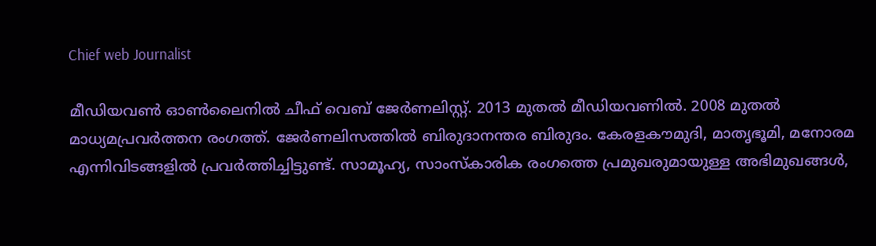Chief web Journalist

മീഡിയവൺ ഓൺലൈനിൽ ചീഫ് വെബ് ജേർണലിസ്റ്റ്. 2013 മുതൽ മീഡിയവണിൽ. 2008 മുതൽ മാധ്യമപ്രവർത്തന രംഗത്ത്. ജേർണലിസത്തിൽ ബിരുദാനന്തര ബിരുദം. കേരളകൗമുദി, മാതൃഭൂമി, മനോരമ എന്നിവിടങ്ങളിൽ പ്രവർത്തിച്ചിട്ടുണ്ട്. സാമൂഹ്യ, സാംസ്‌കാരിക രംഗത്തെ പ്രമുഖരുമായുള്ള അഭിമുഖങ്ങൾ,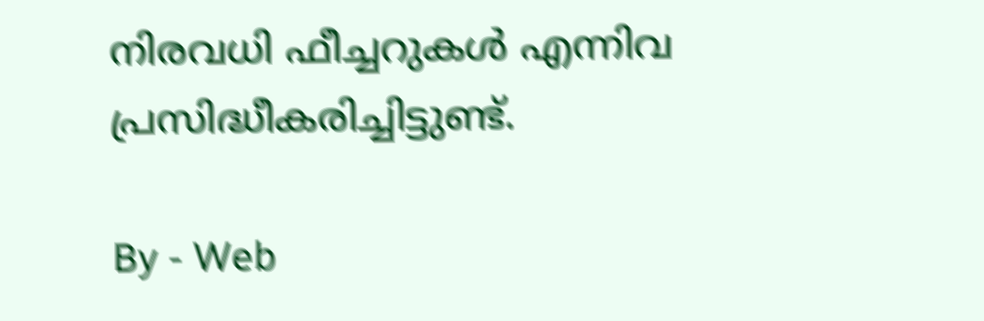നിരവധി ഫീച്ചറുകൾ എന്നിവ പ്രസിദ്ധീകരിച്ചിട്ടുണ്ട്.

By - Web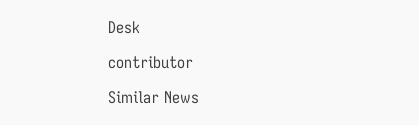Desk

contributor

Similar News